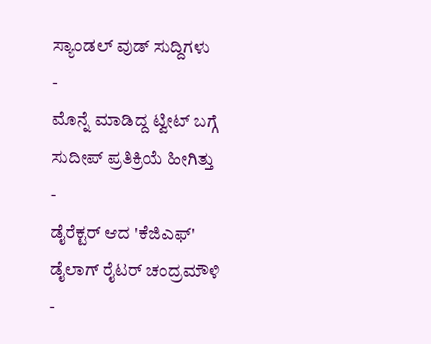ಸ್ಯಾಂಡಲ್ ವುಡ್ ಸುದ್ದಿಗಳು
-
ಮೊನ್ನೆ ಮಾಡಿದ್ದ ಟ್ವೀಟ್ ಬಗ್ಗೆ ಸುದೀಪ್ ಪ್ರತಿಕ್ರಿಯೆ ಹೀಗಿತ್ತು -
ಡೈರೆಕ್ಟರ್ ಆದ 'ಕೆಜಿಎಫ್' ಡೈಲಾಗ್ ರೈಟರ್ ಚಂದ್ರಮೌಳಿ -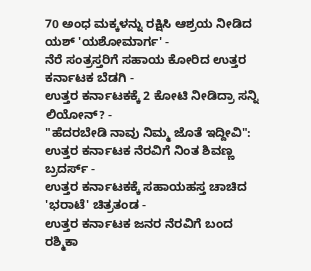70 ಅಂಧ ಮಕ್ಕಳನ್ನು ರಕ್ಷಿಸಿ ಆಶ್ರಯ ನೀಡಿದ ಯಶ್ 'ಯಶೋಮಾರ್ಗ' -
ನೆರೆ ಸಂತ್ರಸ್ತರಿಗೆ ಸಹಾಯ ಕೋರಿದ ಉತ್ತರ ಕರ್ನಾಟಕ ಬೆಡಗಿ -
ಉತ್ತರ ಕರ್ನಾಟಕಕ್ಕೆ 2 ಕೋಟಿ ನೀಡಿದ್ರಾ ಸನ್ನಿ ಲಿಯೋನ್? -
"ಹೆದರಬೇಡಿ ನಾವು ನಿಮ್ಮ ಜೊತೆ ಇದ್ದೀವಿ": ಉತ್ತರ ಕರ್ನಾಟಕ ನೆರವಿಗೆ ನಿಂತ ಶಿವಣ್ಣ ಬ್ರದರ್ಸ್ -
ಉತ್ತರ ಕರ್ನಾಟಕಕ್ಕೆ ಸಹಾಯಹಸ್ತ ಚಾಚಿದ 'ಭರಾಟೆ' ಚಿತ್ರತಂಡ -
ಉತ್ತರ ಕರ್ನಾಟಕ ಜನರ ನೆರವಿಗೆ ಬಂದ ರಶ್ಮಿಕಾ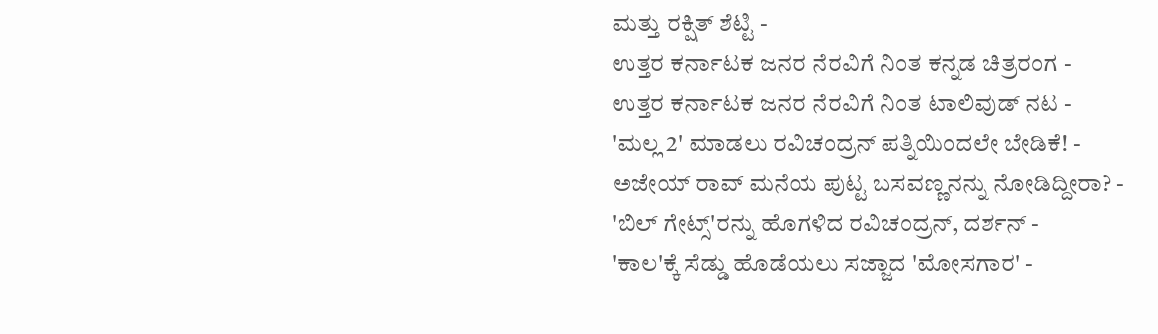ಮತ್ತು ರಕ್ಷಿತ್ ಶೆಟ್ಟಿ -
ಉತ್ತರ ಕರ್ನಾಟಕ ಜನರ ನೆರವಿಗೆ ನಿಂತ ಕನ್ನಡ ಚಿತ್ರರಂಗ -
ಉತ್ತರ ಕರ್ನಾಟಕ ಜನರ ನೆರವಿಗೆ ನಿಂತ ಟಾಲಿವುಡ್ ನಟ -
'ಮಲ್ಲ 2' ಮಾಡಲು ರವಿಚಂದ್ರನ್ ಪತ್ನಿಯಿಂದಲೇ ಬೇಡಿಕೆ! -
ಅಜೇಯ್ ರಾವ್ ಮನೆಯ ಪುಟ್ಟ ಬಸವಣ್ಣನನ್ನು ನೋಡಿದ್ದೀರಾ? -
'ಬಿಲ್ ಗೇಟ್ಸ್'ರನ್ನು ಹೊಗಳಿದ ರವಿಚಂದ್ರನ್, ದರ್ಶನ್ -
'ಕಾಲ'ಕ್ಕೆ ಸೆಡ್ಡು ಹೊಡೆಯಲು ಸಜ್ಜಾದ 'ಮೋಸಗಾರ' -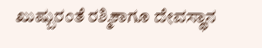ಖುಷ್ಬುರಂತೆ ರಶ್ಮಿಕಾಗೂ ದೇವಸ್ಥಾನ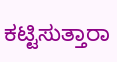ಕಟ್ಟಿಸುತ್ತಾರಾ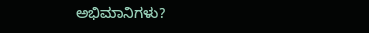ಅಭಿಮಾನಿಗಳು?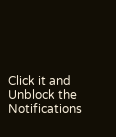Click it and Unblock the Notifications